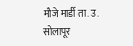मौजे मार्डी ता. उ. सोलापूर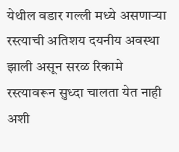येथील वडार गल्ली मध्ये असणाऱ्या रस्त्याची अतिशय दयनीय अवस्था झाली असून सरळ रिकामे रस्त्यावरून सुध्दा चालता येत नाही अशी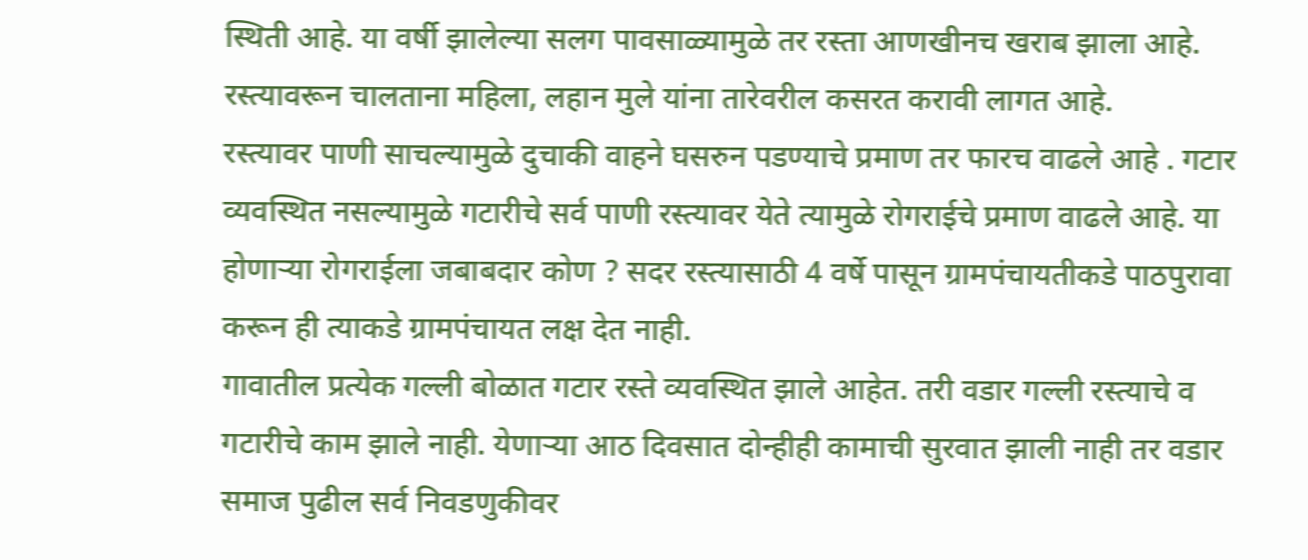स्थिती आहे. या वर्षी झालेल्या सलग पावसाळ्यामुळे तर रस्ता आणखीनच खराब झाला आहे. रस्त्यावरून चालताना महिला, लहान मुले यांना तारेवरील कसरत करावी लागत आहे.
रस्त्यावर पाणी साचल्यामुळे दुचाकी वाहने घसरुन पडण्याचे प्रमाण तर फारच वाढले आहे . गटार व्यवस्थित नसल्यामुळे गटारीचे सर्व पाणी रस्त्यावर येते त्यामुळे रोगराईचे प्रमाण वाढले आहे. या होणाऱ्या रोगराईला जबाबदार कोण ? सदर रस्त्यासाठी 4 वर्षे पासून ग्रामपंचायतीकडे पाठपुरावा करून ही त्याकडे ग्रामपंचायत लक्ष देत नाही.
गावातील प्रत्येक गल्ली बोळात गटार रस्ते व्यवस्थित झाले आहेत. तरी वडार गल्ली रस्त्याचे व गटारीचे काम झाले नाही. येणाऱ्या आठ दिवसात दोन्हीही कामाची सुरवात झाली नाही तर वडार समाज पुढील सर्व निवडणुकीवर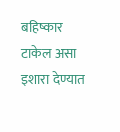बहिष्कार टाकेल असा इशारा देण्यात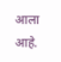आला आहे.